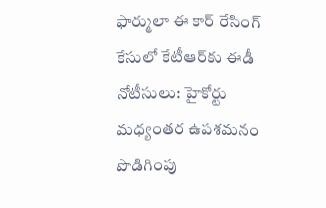ఫార్ములా ఈ కార్ రేసింగ్ కేసులో కేటీఆర్‌కు ఈడీ నోటీసులు: హైకోర్టు మధ్యంతర ఉపశమనం పొడిగింపు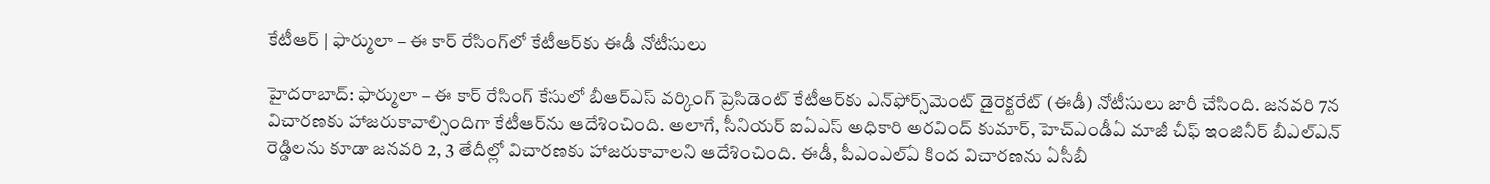కేటీఆర్ | ఫార్ములా – ఈ కార్ రేసింగ్‌లో కేటీఆర్‌కు ఈడీ నోటీసులు

హైదరాబాద్: ఫార్ములా – ఈ కార్ రేసింగ్ కేసులో బీఆర్‌ఎస్‌ వర్కింగ్ ప్రెసిడెంట్‌ కేటీఆర్‌కు ఎన్‌ఫోర్స్‌మెంట్‌ డైరెక్టరేట్‌ (ఈడీ) నోటీసులు జారీ చేసింది. జనవరి 7న విచారణకు హాజరుకావాల్సిందిగా కేటీఆర్‌ను ఆదేశించింది. అలాగే, సీనియర్‌ ఐఏఎస్‌ అధికారి అరవింద్‌ కుమార్‌, హెచ్ఎండీఏ మాజీ చీఫ్‌ ఇంజినీర్‌ బీఎల్ఎన్‌ రెడ్డిలను కూడా జనవరి 2, 3 తేదీల్లో విచారణకు హాజరుకావాలని ఆదేశించింది. ఈడీ, పీఎంఎల్ఏ కింద విచారణను ఏసీబీ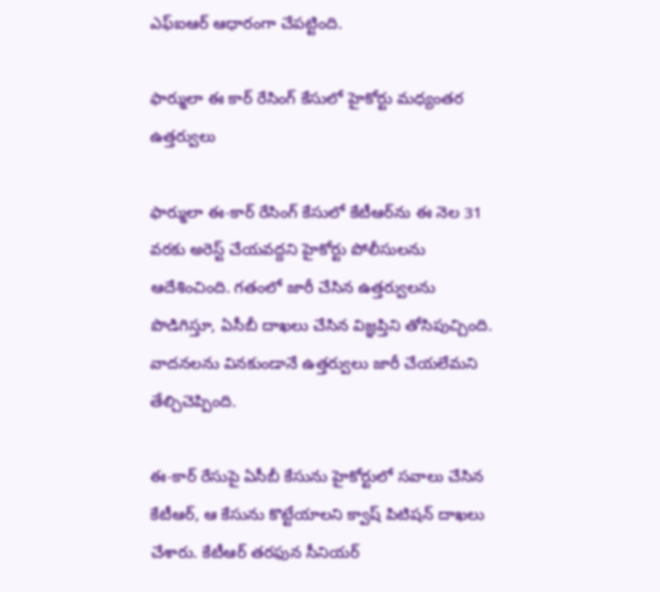ఎఫ్‌ఐఆర్‌ ఆధారంగా చేపట్టింది.

ఫార్ములా ఈ కార్‌ రేసింగ్‌ కేసులో హైకోర్టు మధ్యంతర ఉత్తర్వులు

ఫార్ములా ఈ-కార్‌ రేసింగ్‌ కేసులో కేటీఆర్‌ను ఈ నెల 31 వరకు అరెస్ట్‌ చేయవద్దని హైకోర్టు పోలీసులను ఆదేశించింది. గతంలో జారీ చేసిన ఉత్తర్వులను పొడిగిస్తూ, ఏసీబీ దాఖలు చేసిన విజ్ఞప్తిని తోసిపుచ్చింది. వాదనలను వినకుండానే ఉత్తర్వులు జారీ చేయలేమని తేల్చిచెప్పింది.

ఈ-కార్‌ రేసుపై ఏసీబీ కేసును హైకోర్టులో సవాలు చేసిన కేటీఆర్, ఆ కేసును కొట్టేయాలని క్వాష్‌ పిటిషన్‌ దాఖలు చేశారు. కేటీఆర్ తరఫున సీనియర్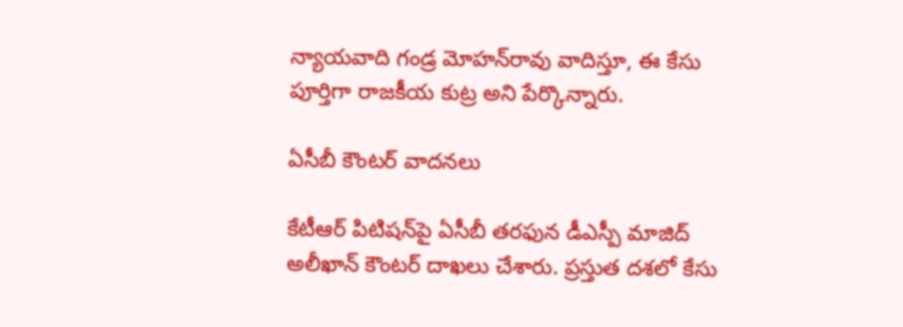న్యాయవాది గండ్ర మోహన్‌రావు వాదిస్తూ, ఈ కేసు పూర్తిగా రాజకీయ కుట్ర అని పేర్కొన్నారు.

ఏసీబీ కౌంటర్‌ వాదనలు

కేటీఆర్‌ పిటిషన్‌పై ఏసీబీ తరఫున డీఎస్పీ మాజిద్‌ అలీఖాన్‌ కౌంటర్‌ దాఖలు చేశారు. ప్రస్తుత దశలో కేసు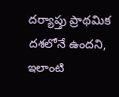దర్యాప్తు ప్రాథమిక దశలోనే ఉందని, ఇలాంటి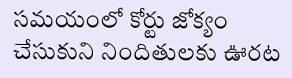సమయంలో కోర్టు జోక్యం చేసుకుని నిందితులకు ఊరట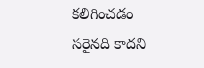కలిగించడం సరైనది కాదని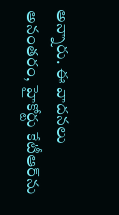అన్నారు. ఈ వాదనలు అనంతరం, హైకోర్టు కేటీఆర్‌ను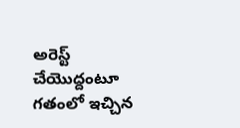అరెస్ట్‌ చేయొద్దంటూ గతంలో ఇచ్చిన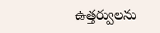ఉత్తర్వులను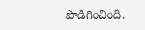పొడిగించింది.